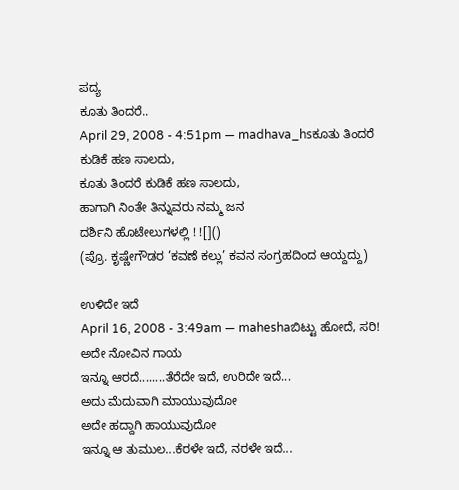ಪದ್ಯ
ಕೂತು ತಿಂದರೆ..
April 29, 2008 - 4:51pm — madhava_hsಕೂತು ತಿಂದರೆ ಕುಡಿಕೆ ಹಣ ಸಾಲದು,
ಕೂತು ತಿಂದರೆ ಕುಡಿಕೆ ಹಣ ಸಾಲದು,
ಹಾಗಾಗಿ ನಿಂತೇ ತಿನ್ನುವರು ನಮ್ಮ ಜನ
ದರ್ಶಿನಿ ಹೊಟೇಲುಗಳಲ್ಲಿ ! ![]()
(ಪ್ರೊ. ಕೃಷ್ಣೇಗೌಡರ ’ಕವಣೆ ಕಲ್ಲು’ ಕವನ ಸಂಗ್ರಹದಿಂದ ಆಯ್ದದ್ದು)

ಉಳಿದೇ ಇದೆ
April 16, 2008 - 3:49am — maheshaಬಿಟ್ಟು ಹೋದೆ, ಸರಿ!
ಅದೇ ನೋವಿನ ಗಾಯ
ಇನ್ನೂ ಆರದೆ........ತೆರೆದೇ ಇದೆ, ಉರಿದೇ ಇದೆ...
ಅದು ಮೆದುವಾಗಿ ಮಾಯುವುದೋ
ಅದೇ ಹದ್ದಾಗಿ ಹಾಯುವುದೋ
ಇನ್ನೂ ಆ ತುಮುಲ...ಕೆರಳೇ ಇದೆ, ನರಳೇ ಇದೆ...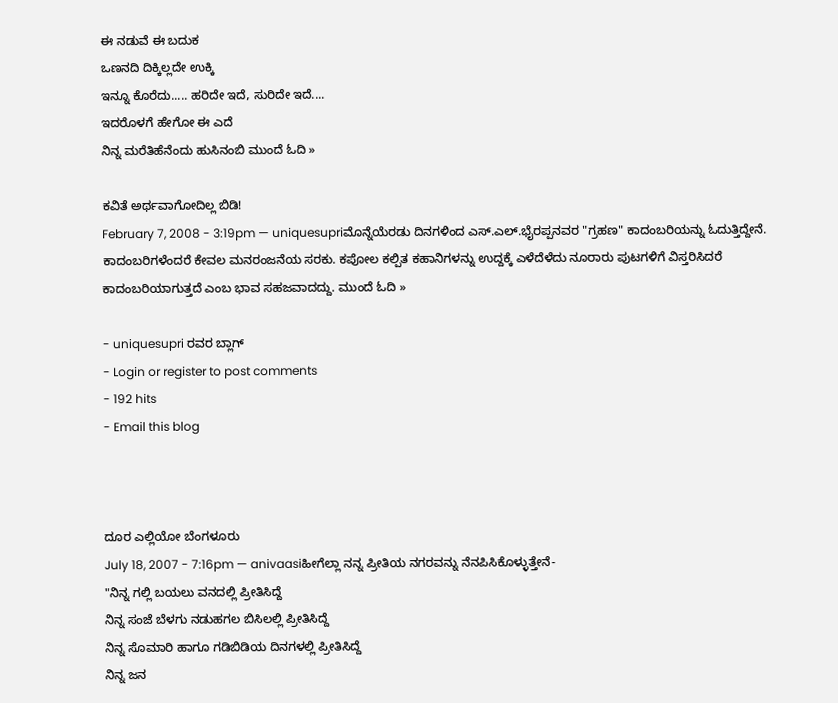ಈ ನಡುವೆ ಈ ಬದುಕ
ಒಣನದಿ ದಿಕ್ಕಿಲ್ಲದೇ ಉಕ್ಕಿ
ಇನ್ನೂ ಕೊರೆದು..... ಹರಿದೇ ಇದೆ, ಸುರಿದೇ ಇದೆ....
ಇದರೊಳಗೆ ಹೇಗೋ ಈ ಎದೆ
ನಿನ್ನ ಮರೆತಿಹೆನೆಂದು ಹುಸಿನಂಬಿ ಮುಂದೆ ಓದಿ »

ಕವಿತೆ ಅರ್ಥವಾಗೋದಿಲ್ಲ ಬಿಡಿ!
February 7, 2008 - 3:19pm — uniquesupriಮೊನ್ನೆಯೆರಡು ದಿನಗಳಿಂದ ಎಸ್.ಎಲ್.ಭೈರಪ್ಪನವರ "ಗ್ರಹಣ" ಕಾದಂಬರಿಯನ್ನು ಓದುತ್ತಿದ್ದೇನೆ. ಕಾದಂಬರಿಗಳೆಂದರೆ ಕೇವಲ ಮನರಂಜನೆಯ ಸರಕು. ಕಪೋಲ ಕಲ್ಪಿತ ಕಹಾನಿಗಳನ್ನು ಉದ್ದಕ್ಕೆ ಎಳೆದೆಳೆದು ನೂರಾರು ಪುಟಗಳಿಗೆ ವಿಸ್ತರಿಸಿದರೆ ಕಾದಂಬರಿಯಾಗುತ್ತದೆ ಎಂಬ ಭಾವ ಸಹಜವಾದದ್ದು. ಮುಂದೆ ಓದಿ »

- uniquesupri ರವರ ಬ್ಲಾಗ್
- Login or register to post comments
- 192 hits
- Email this blog



ದೂರ ಎಲ್ಲಿಯೋ ಬೆಂಗಳೂರು
July 18, 2007 - 7:16pm — anivaasiಹೀಗೆಲ್ಲಾ ನನ್ನ ಪ್ರೀತಿಯ ನಗರವನ್ನು ನೆನಪಿಸಿಕೊಳ್ಳುತ್ತೇನೆ-
"ನಿನ್ನ ಗಲ್ಲಿ ಬಯಲು ವನದಲ್ಲಿ ಪ್ರೀತಿಸಿದ್ದೆ
ನಿನ್ನ ಸಂಜೆ ಬೆಳಗು ನಡುಹಗಲ ಬಿಸಿಲಲ್ಲಿ ಪ್ರೀತಿಸಿದ್ದೆ
ನಿನ್ನ ಸೊಮಾರಿ ಹಾಗೂ ಗಡಿಬಿಡಿಯ ದಿನಗಳಲ್ಲಿ ಪ್ರೀತಿಸಿದ್ದೆ
ನಿನ್ನ ಜನ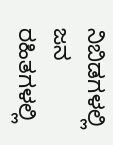ನಿಬಿಡಗಳಲ್ಲಿ ಜನ ರಹಿತಗಳಲ್ಲಿ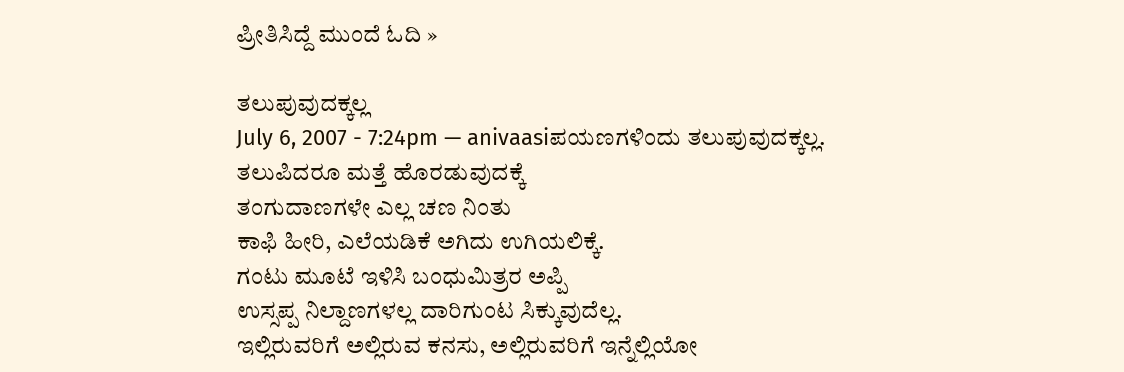ಪ್ರೀತಿಸಿದ್ದೆ ಮುಂದೆ ಓದಿ »

ತಲುಪುವುದಕ್ಕಲ್ಲ
July 6, 2007 - 7:24pm — anivaasiಪಯಣಗಳಿಂದು ತಲುಪುವುದಕ್ಕಲ್ಲ.
ತಲುಪಿದರೂ ಮತ್ತೆ ಹೊರಡುವುದಕ್ಕೆ
ತಂಗುದಾಣಗಳೇ ಎಲ್ಲ ಚಣ ನಿಂತು
ಕಾಫಿ ಹೀರಿ, ಎಲೆಯಡಿಕೆ ಅಗಿದು ಉಗಿಯಲಿಕ್ಕೆ.
ಗಂಟು ಮೂಟೆ ಇಳಿಸಿ ಬಂಧುಮಿತ್ರರ ಅಪ್ಪಿ
ಉಸ್ಸಪ್ಪ ನಿಲ್ದಾಣಗಳಲ್ಲ ದಾರಿಗುಂಟ ಸಿಕ್ಕುವುದೆಲ್ಲ.
ಇಲ್ಲಿರುವರಿಗೆ ಅಲ್ಲಿರುವ ಕನಸು, ಅಲ್ಲಿರುವರಿಗೆ ಇನ್ನೆಲ್ಲಿಯೋ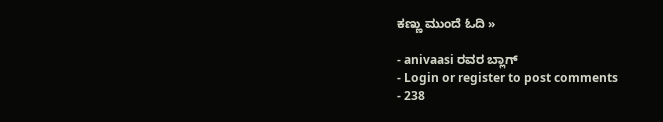ಕಣ್ಣು ಮುಂದೆ ಓದಿ »

- anivaasi ರವರ ಬ್ಲಾಗ್
- Login or register to post comments
- 238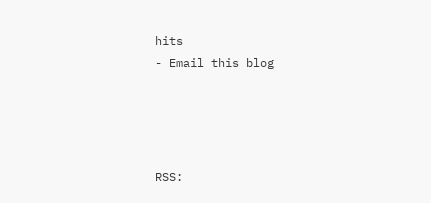hits
- Email this blog




RSS: